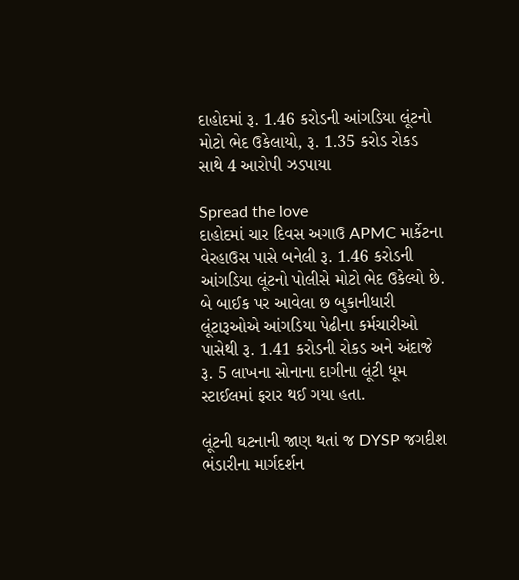દાહોદમાં રૂ. 1.46 કરોડની આંગડિયા લૂંટનો મોટો ભેદ ઉકેલાયો, રૂ. 1.35 કરોડ રોકડ સાથે 4 આરોપી ઝડપાયા

Spread the love
દાહોદમાં ચાર દિવસ અગાઉ APMC માર્કેટના વેરહાઉસ પાસે બનેલી રૂ. 1.46 કરોડની આંગડિયા લૂંટનો પોલીસે મોટો ભેદ ઉકેલ્યો છે. બે બાઈક પર આવેલા છ બુકાનીધારી લૂંટારૂઓએ આંગડિયા પેઢીના કર્મચારીઓ પાસેથી રૂ. 1.41 કરોડની રોકડ અને અંદાજે રૂ. 5 લાખના સોનાના દાગીના લૂંટી ધૂમ સ્ટાઈલમાં ફરાર થઈ ગયા હતા.

લૂંટની ઘટનાની જાણ થતાં જ DYSP જગદીશ ભંડારીના માર્ગદર્શન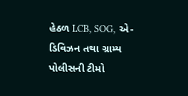હેઠળ LCB, SOG, એ-ડિવિઝન તથા ગ્રામ્ય પોલીસની ટીમો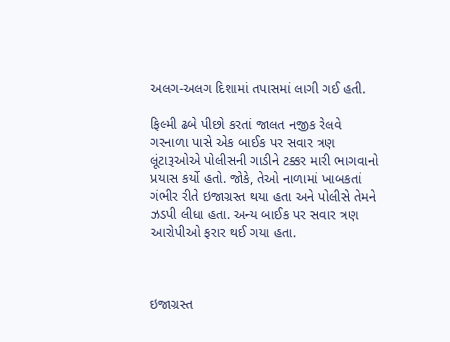અલગ-અલગ દિશામાં તપાસમાં લાગી ગઈ હતી.

ફિલ્મી ઢબે પીછો કરતાં જાલત નજીક રેલવે ગરનાળા પાસે એક બાઈક પર સવાર ત્રણ લૂંટારૂઓએ પોલીસની ગાડીને ટક્કર મારી ભાગવાનો પ્રયાસ કર્યો હતો. જોકે, તેઓ નાળામાં ખાબકતાં ગંભીર રીતે ઇજાગ્રસ્ત થયા હતા અને પોલીસે તેમને ઝડપી લીધા હતા. અન્ય બાઈક પર સવાર ત્રણ આરોપીઓ ફરાર થઈ ગયા હતા.



ઇજાગ્રસ્ત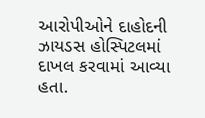આરોપીઓને દાહોદની ઝાયડસ હોસ્પિટલમાં દાખલ કરવામાં આવ્યા હતા.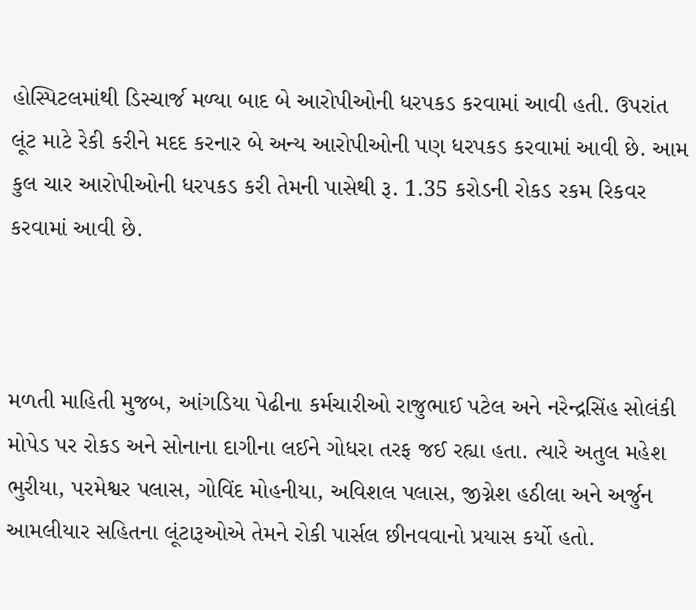હોસ્પિટલમાંથી ડિસ્ચાર્જ મળ્યા બાદ બે આરોપીઓની ધરપકડ કરવામાં આવી હતી. ઉપરાંત લૂંટ માટે રેકી કરીને મદદ કરનાર બે અન્ય આરોપીઓની પણ ધરપકડ કરવામાં આવી છે. આમ કુલ ચાર આરોપીઓની ધરપકડ કરી તેમની પાસેથી રૂ. 1.35 કરોડની રોકડ રકમ રિકવર કરવામાં આવી છે.



મળતી માહિતી મુજબ, આંગડિયા પેઢીના કર્મચારીઓ રાજુભાઈ પટેલ અને નરેન્દ્રસિંહ સોલંકી મોપેડ પર રોકડ અને સોનાના દાગીના લઈને ગોધરા તરફ જઈ રહ્યા હતા. ત્યારે અતુલ મહેશ ભુરીયા, પરમેશ્વર પલાસ, ગોવિંદ મોહનીયા, અવિશલ પલાસ, જીગ્નેશ હઠીલા અને અર્જુન આમલીયાર સહિતના લૂંટારૂઓએ તેમને રોકી પાર્સલ છીનવવાનો પ્રયાસ કર્યો હતો.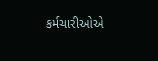કર્મચારીઓએ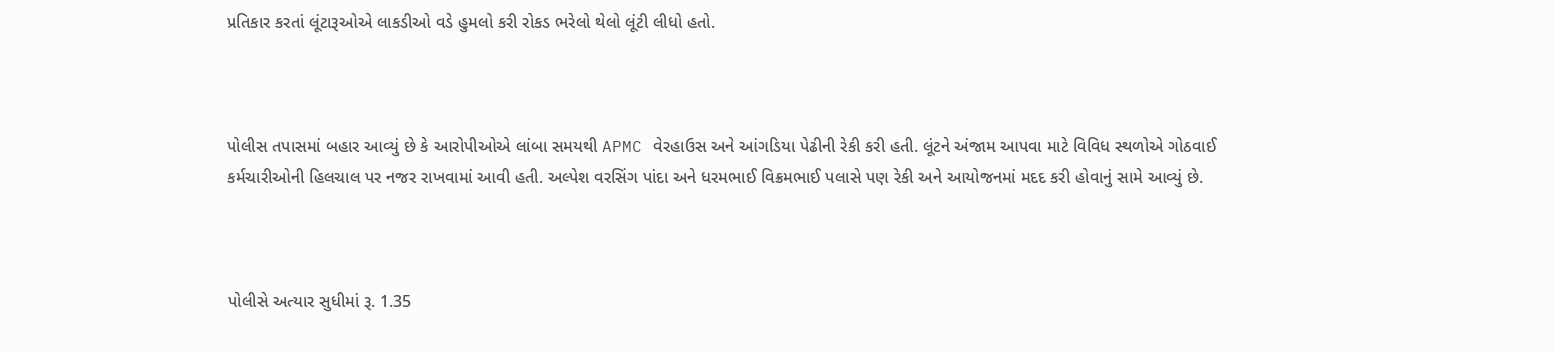પ્રતિકાર કરતાં લૂંટારૂઓએ લાકડીઓ વડે હુમલો કરી રોકડ ભરેલો થેલો લૂંટી લીધો હતો.



પોલીસ તપાસમાં બહાર આવ્યું છે કે આરોપીઓએ લાંબા સમયથી APMC વેરહાઉસ અને આંગડિયા પેઢીની રેકી કરી હતી. લૂંટને અંજામ આપવા માટે વિવિધ સ્થળોએ ગોઠવાઈ કર્મચારીઓની હિલચાલ પર નજર રાખવામાં આવી હતી. અલ્પેશ વરસિંગ પાંદા અને ધરમભાઈ વિક્રમભાઈ પલાસે પણ રેકી અને આયોજનમાં મદદ કરી હોવાનું સામે આવ્યું છે.



પોલીસે અત્યાર સુધીમાં રૂ. 1.35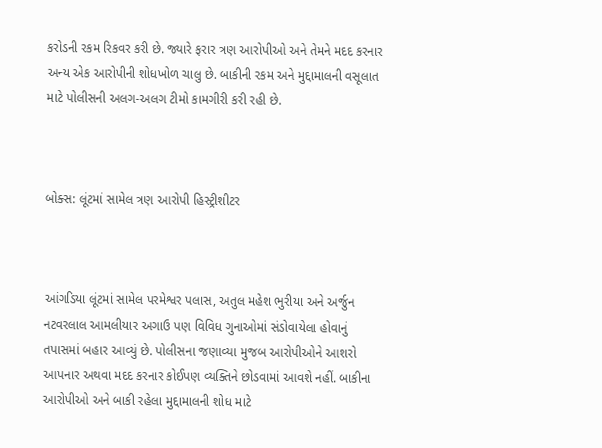કરોડની રકમ રિકવર કરી છે. જ્યારે ફરાર ત્રણ આરોપીઓ અને તેમને મદદ કરનાર અન્ય એક આરોપીની શોધખોળ ચાલુ છે. બાકીની રકમ અને મુદ્દામાલની વસૂલાત માટે પોલીસની અલગ-અલગ ટીમો કામગીરી કરી રહી છે.



બોક્સ: લૂંટમાં સામેલ ત્રણ આરોપી હિસ્ટ્રીશીટર



આંગડિયા લૂંટમાં સામેલ પરમેશ્વર પલાસ, અતુલ મહેશ ભુરીયા અને અર્જુન નટવરલાલ આમલીયાર અગાઉ પણ વિવિધ ગુનાઓમાં સંડોવાયેલા હોવાનું તપાસમાં બહાર આવ્યું છે. પોલીસના જણાવ્યા મુજબ આરોપીઓને આશરો આપનાર અથવા મદદ કરનાર કોઈપણ વ્યક્તિને છોડવામાં આવશે નહીં. બાકીના આરોપીઓ અને બાકી રહેલા મુદ્દામાલની શોધ માટે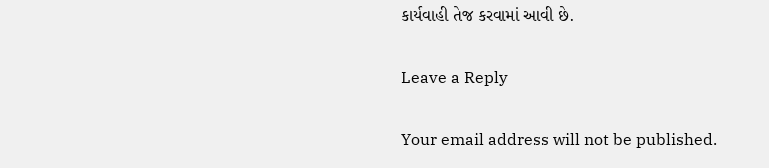કાર્યવાહી તેજ કરવામાં આવી છે.

Leave a Reply

Your email address will not be published.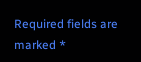Required fields are marked *